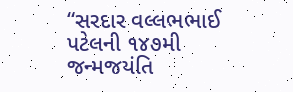“સરદાર વલ્લભભાઈ પટેલની ૧૪૭મી જન્મજયંતિ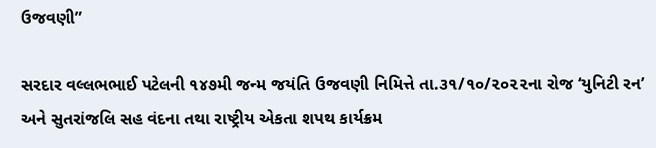ઉજવણી”

સરદાર વલ્લભભાઈ પટેલની ૧૪૭મી જન્મ જયંતિ ઉજવણી નિમિત્તે તા.૩૧/૧૦/૨૦૨૨ના રોજ ‘યુનિટી રન’ અને સુતરાંજલિ સહ વંદના તથા રાષ્ટ્રીય એકતા શપથ કાર્યક્રમ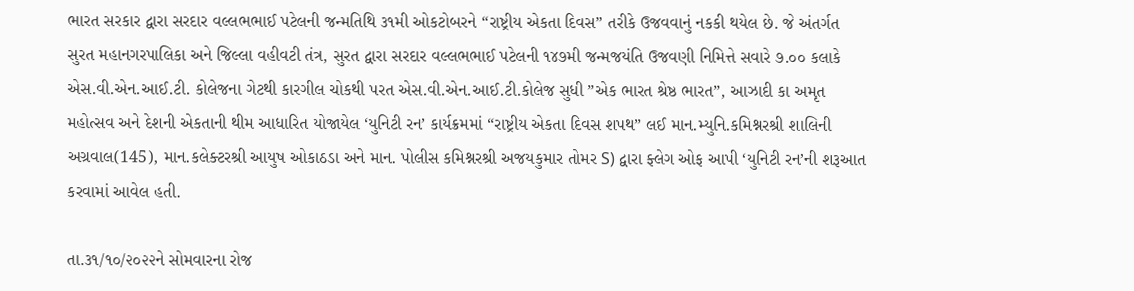ભારત સરકાર દ્વારા સરદાર વલ્લભભાઈ પટેલની જન્મતિથિ ૩૧મી ઓકટોબરને “રાષ્ટ્રીય એકતા દિવસ” તરીકે ઉજવવાનું નકકી થયેલ છે. જે અંતર્ગત સુરત મહાનગરપાલિકા અને જિલ્લા વહીવટી તંત્ર, સુરત દ્વારા સરદાર વલ્લભભાઈ પટેલની ૧૪૭મી જન્મજયંતિ ઉજવણી નિમિત્તે સવારે ૭.૦૦ કલાકે એસ.વી.એન.આઈ.ટી. કોલેજના ગેટથી કારગીલ ચોકથી પરત એસ.વી.એન.આઈ.ટી.કોલેજ સુધી ”એક ભારત શ્રેષ્ઠ ભારત”, આઝાદી કા અમૃત મહોત્સવ અને દેશની એકતાની થીમ આધારિત યોજાયેલ ‘યુનિટી રન’ કાર્યક્રમમાં “રાષ્ટ્રીય એકતા દિવસ શપથ” લઈ માન.મ્યુનિ.કમિશ્નરશ્રી શાલિની અગ્રવાલ(145), માન.કલેક્ટરશ્રી આયુષ ઓકાઠડા અને માન. પોલીસ કમિશ્નરશ્રી અજયકુમાર તોમર S) દ્વારા ફ્લેગ ઓફ આપી ‘યુનિટી રન’ની શરૂઆત કરવામાં આવેલ હતી.

તા.૩૧/૧૦/૨૦૨૨ને સોમવારના રોજ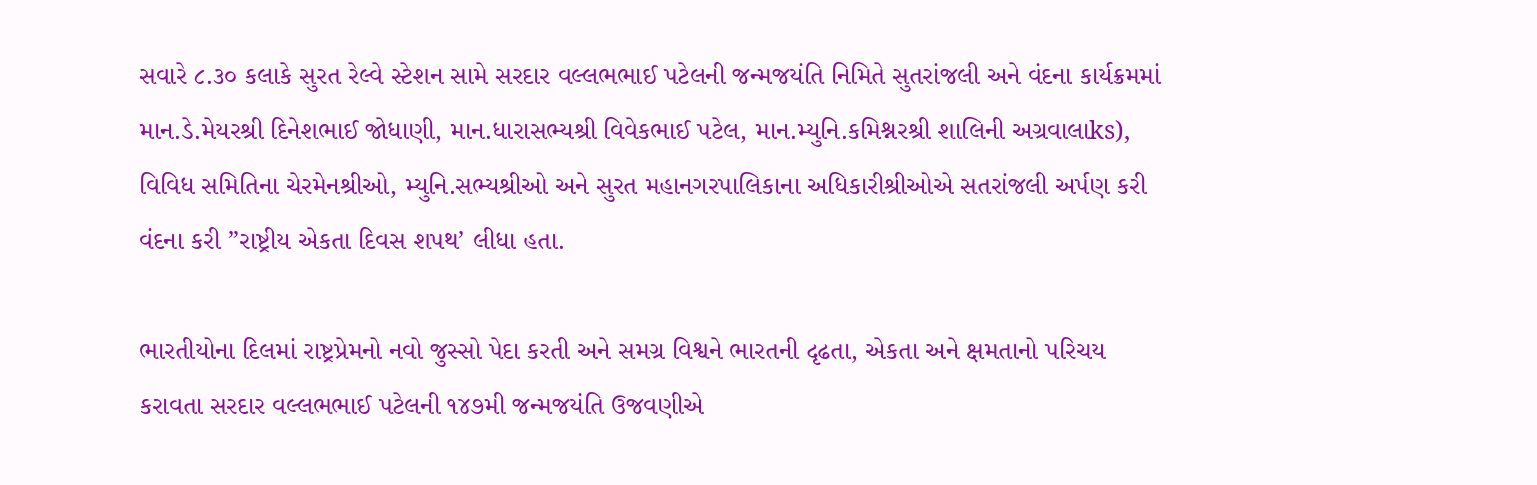સવારે ૮.૩૦ કલાકે સુરત રેલ્વે સ્ટેશન સામે સરદાર વલ્લભભાઈ પટેલની જન્મજયંતિ નિમિતે સુતરાંજલી અને વંદના કાર્યક્રમમાં માન.ડે.મેયરશ્રી દિનેશભાઈ જોધાણી, માન.ધારાસભ્યશ્રી વિવેકભાઈ પટેલ, માન.મ્યુનિ.કમિશ્નરશ્રી શાલિની અગ્રવાલાks), વિવિધ સમિતિના ચેરમેનશ્રીઓ, મ્યુનિ.સભ્યશ્રીઓ અને સુરત મહાનગરપાલિકાના અધિકારીશ્રીઓએ સતરાંજલી અર્પણ કરી વંદના કરી ”રાષ્ટ્રીય એકતા દિવસ શપથ’ લીધા હતા.

ભારતીયોના દિલમાં રાષ્ટ્રપ્રેમનો નવો જુસ્સો પેદા કરતી અને સમગ્ર વિશ્વને ભારતની દૃઢતા, એકતા અને ક્ષમતાનો પરિચય કરાવતા સરદાર વલ્લભભાઈ પટેલની ૧૪૭મી જન્મજયંતિ ઉજવણીએ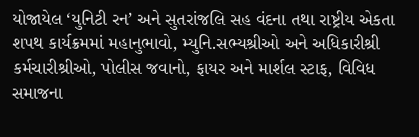યોજાયેલ ‘યુનિટી રન’ અને સુતરાંજલિ સહ વંદના તથા રાષ્ટ્રીય એકતા શપથ કાર્યક્રમમાં મહાનુભાવો, મ્યુનિ.સભ્યશ્રીઓ અને અધિકારીશ્રી કર્મચારીશ્રીઓ, પોલીસ જવાનો, ફાયર અને માર્શલ સ્ટાફ, વિવિધ સમાજના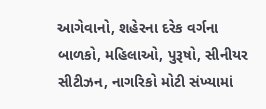આગેવાનો, શહેરના દરેક વર્ગના બાળકો, મહિલાઓ, પુરૂષો, સીનીયર સીટીઝન, નાગરિકો મોટી સંખ્યામાં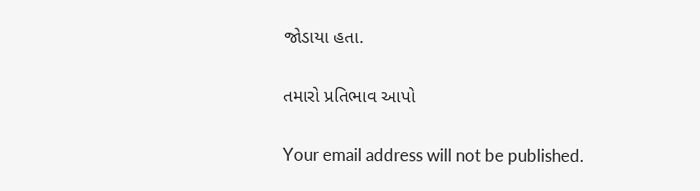જોડાયા હતા.

તમારો પ્રતિભાવ આપો

Your email address will not be published.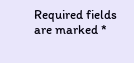Required fields are marked *